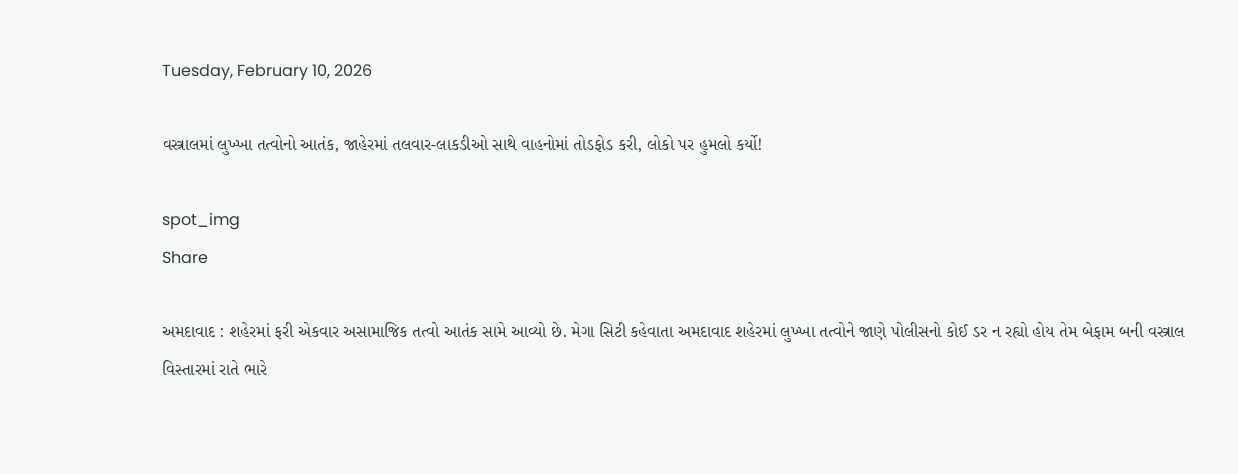Tuesday, February 10, 2026

વસ્ત્રાલમાં લુખ્ખા તત્વોનો આતંક, જાહેરમાં તલવાર-લાકડીઓ સાથે વાહનોમાં તોડફોડ કરી, લોકો પર હુમલો કર્યો!

spot_img
Share

અમદાવાદ : શહેરમાં ફરી એકવાર અસામાજિક તત્વો આતંક સામે આવ્યો છે. મેગા સિટી કહેવાતા અમદાવાદ શહેરમાં લુખ્ખા તત્વોને જાણે પોલીસનો કોઈ ડર ન રહ્યો હોય તેમ બેફામ બની વસ્ત્રાલ વિસ્તારમાં રાતે ભારે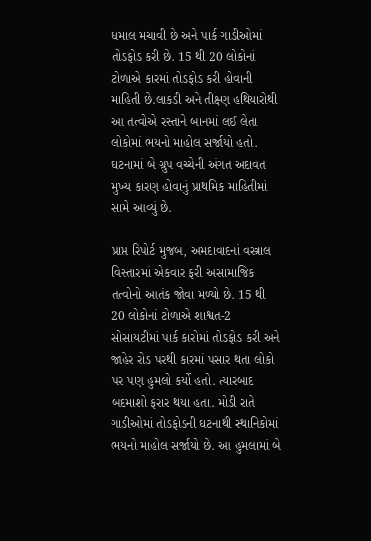ધમાલ મચાવી છે અને પાર્ક ગાડીઓમાં તોડફોડ કરી છે. 15 થી 20 લોકોનાં ટોળાએ કારમાં તોડફોડ કરી હોવાની માહિતી છે.લાકડી અને તીક્ષ્ણ હથિયારોથી આ તત્વોએ રસ્તાને બાનમાં લઈ લેતા લોકોમાં ભયનો માહોલ સર્જાયો હતો. ઘટનામાં બે ગ્રુપ વચ્ચેની અંગત અદાવત મુખ્ય કારણ હોવાનું પ્રાથમિક માહિતીમાં સામે આવ્યું છે.

પ્રાપ્ત રિપોર્ટ મુજબ, અમદાવાદનાં વસ્ત્રાલ વિસ્તારમાં એકવાર ફરી અસામાજિક તત્વોનો આતંક જોવા મળ્યો છે. 15 થી 20 લોકોનાં ટોળાએ શાશ્વત-2 સોસાયટીમાં પાર્ક કારોમાં તોડફોડ કરી અને જાહેર રોડ પરથી કારમાં પસાર થતા લોકો પર પણ હુમલો કર્યો હતો. ત્યારબાદ બદમાશો ફરાર થયા હતા. મોડી રાતે ગાડીઓમાં તોડફોડની ઘટનાથી સ્થાનિકોમાં ભયનો માહોલ સર્જાયો છે. આ હુમલામાં બે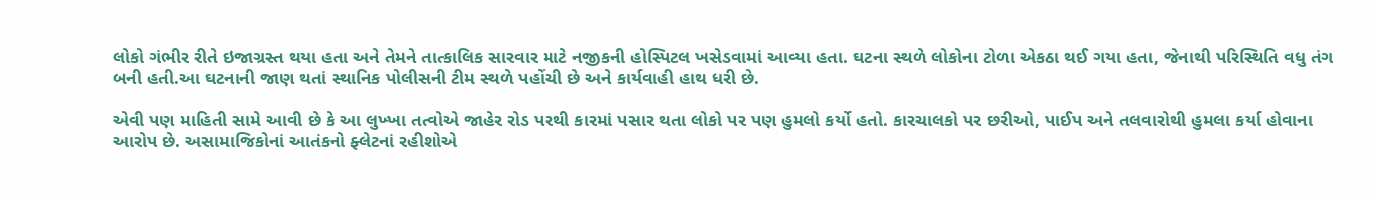લોકો ગંભીર રીતે ઇજાગ્રસ્ત થયા હતા અને તેમને તાત્કાલિક સારવાર માટે નજીકની હોસ્પિટલ ખસેડવામાં આવ્યા હતા. ઘટના સ્થળે લોકોના ટોળા એકઠા થઈ ગયા હતા, જેનાથી પરિસ્થિતિ વધુ તંગ બની હતી.આ ઘટનાની જાણ થતાં સ્થાનિક પોલીસની ટીમ સ્થળે પહોંચી છે અને કાર્યવાહી હાથ ધરી છે.

એવી પણ માહિતી સામે આવી છે કે આ લુખ્ખા તત્વોએ જાહેર રોડ પરથી કારમાં પસાર થતા લોકો પર પણ હુમલો કર્યો હતો. કારચાલકો પર છરીઓ, પાઈપ અને તલવારોથી હુમલા કર્યા હોવાના આરોપ છે. અસામાજિકોનાં આતંકનો ફ્લેટનાં રહીશોએ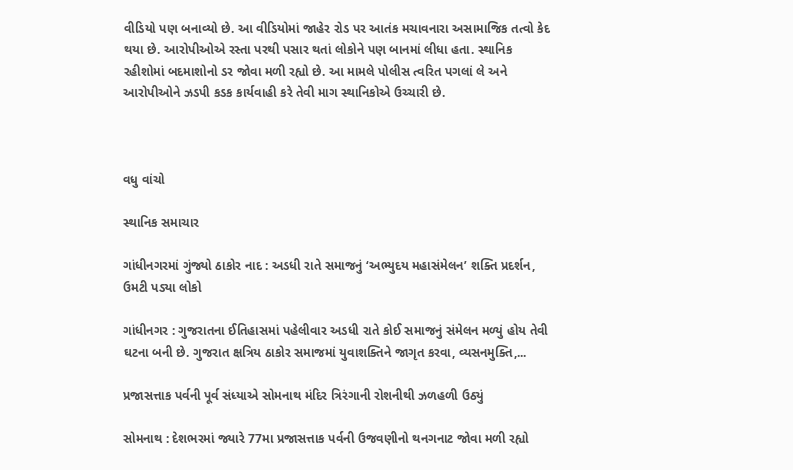વીડિયો પણ બનાવ્યો છે. આ વીડિયોમાં જાહેર રોડ પર આતંક મચાવનારા અસામાજિક તત્વો કેદ થયા છે. આરોપીઓએ રસ્તા પરથી પસાર થતાં લોકોને પણ બાનમાં લીધા હતા. સ્થાનિક રહીશોમાં બદમાશોનો ડર જોવા મળી રહ્યો છે. આ મામલે પોલીસ ત્વરિત પગલાં લે અને આરોપીઓને ઝડપી કડક કાર્યવાહી કરે તેવી માગ સ્થાનિકોએ ઉચ્ચારી છે.



વધુ વાંચો

સ્થાનિક સમાચાર

ગાંધીનગરમાં ગુંજ્યો ઠાકોર નાદ : અડધી રાતે સમાજનું ‘અભ્યુદય મહાસંમેલન’ શક્તિ પ્રદર્શન, ઉમટી પડ્યા લોકો

ગાંધીનગર : ગુજરાતના ઈતિહાસમાં પહેલીવાર અડધી રાતે કોઈ સમાજનું સંમેલન મળ્યું હોય તેવી ઘટના બની છે. ગુજરાત ક્ષત્રિય ઠાકોર સમાજમાં યુવાશક્તિને જાગૃત કરવા, વ્યસનમુક્તિ,...

પ્રજાસત્તાક પર્વની પૂર્વ સંધ્યાએ સોમનાથ મંદિર ત્રિરંગાની રોશનીથી ઝળહળી ઉઠ્યું

સોમનાથ : દેશભરમાં જ્યારે 77મા પ્રજાસત્તાક પર્વની ઉજવણીનો થનગનાટ જોવા મળી રહ્યો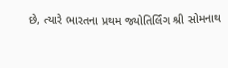છે, ત્યારે ભારતના પ્રથમ જ્યોતિર્લિંગ શ્રી સોમનાથ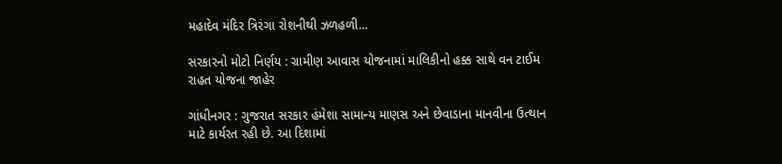મહાદેવ મંદિર ત્રિરંગા રોશનીથી ઝળહળી...

સરકારનો મોટો નિર્ણય : ગ્રામીણ આવાસ યોજનામાં માલિકીનો હક્ક સાથે વન ટાઈમ રાહત યોજના જાહેર

ગાંધીનગર : ગુજરાત સરકાર હંમેશા સામાન્ય માણસ અને છેવાડાના માનવીના ઉત્થાન માટે કાર્યરત રહી છે. આ દિશામાં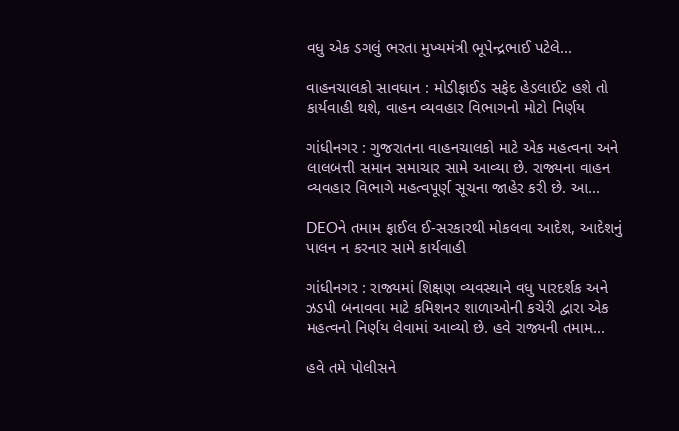વધુ એક ડગલું ભરતા મુખ્યમંત્રી ભૂપેન્દ્રભાઈ પટેલે...

વાહનચાલકો સાવધાન : મોડીફાઈડ સફેદ હેડલાઈટ હશે તો કાર્યવાહી થશે, વાહન વ્યવહાર વિભાગનો મોટો નિર્ણય

ગાંધીનગર : ગુજરાતના વાહનચાલકો માટે એક મહત્વના અને લાલબત્તી સમાન સમાચાર સામે આવ્યા છે. રાજ્યના વાહન વ્યવહાર વિભાગે મહત્વપૂર્ણ સૂચના જાહેર કરી છે. આ...

DEOને તમામ ફાઈલ ઈ-સરકારથી મોકલવા આદેશ, આદેશનું પાલન ન કરનાર સામે કાર્યવાહી

ગાંધીનગર : રાજ્યમાં શિક્ષણ વ્યવસ્થાને વધુ પારદર્શક અને ઝડપી બનાવવા માટે કમિશનર શાળાઓની કચેરી દ્વારા એક મહત્વનો નિર્ણય લેવામાં આવ્યો છે. હવે રાજ્યની તમામ...

હવે તમે પોલીસને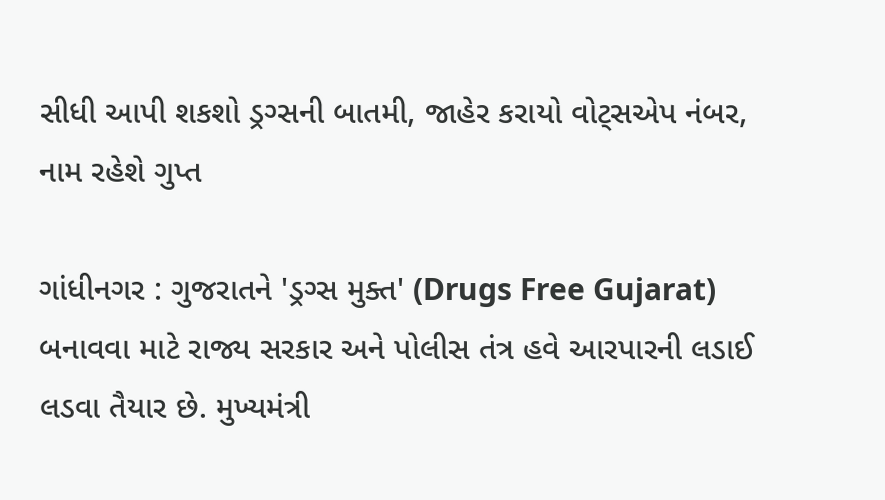સીધી આપી શકશો ડ્રગ્સની બાતમી, જાહેર કરાયો વોટ્સએપ નંબર, નામ રહેશે ગુપ્ત

ગાંધીનગર : ગુજરાતને 'ડ્રગ્સ મુક્ત' (Drugs Free Gujarat) બનાવવા માટે રાજ્ય સરકાર અને પોલીસ તંત્ર હવે આરપારની લડાઈ લડવા તૈયાર છે. મુખ્યમંત્રી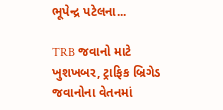ભૂપેન્દ્ર પટેલના...

TRB જવાનો માટે ખુશખબર, ટ્રાફિક બ્રિગેડ જવાનોના વેતનમાં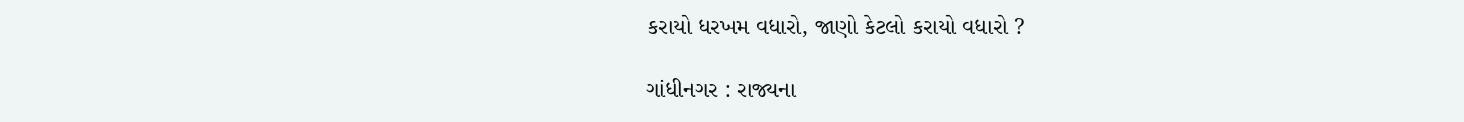કરાયો ધરખમ વધારો, જાણો કેટલો કરાયો વધારો ?

ગાંધીનગર : રાજ્યના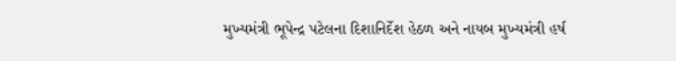મુખ્યમંત્રી ભૂપેન્દ્ર પટેલના દિશાનિર્દેશ હેઠળ અને નાયબ મુખ્યમંત્રી હર્ષ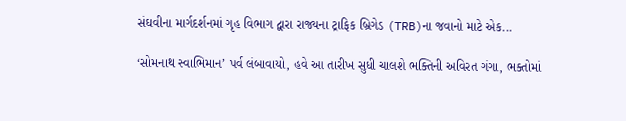સંઘવીના માર્ગદર્શનમાં ગૃહ વિભાગ દ્વારા રાજ્યના ટ્રાફિક બ્રિગેડ (TRB)ના જવાનો માટે એક...

‘સોમનાથ સ્વાભિમાન’ પર્વ લંબાવાયો, હવે આ તારીખ સુધી ચાલશે ભક્તિની અવિરત ગંગા, ભક્તોમાં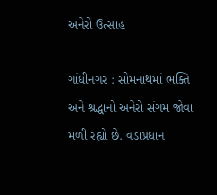અનેરો ઉત્સાહ

ગાંધીનગર : સોમનાથમાં ભક્તિ અને શ્રદ્ધાનો અનેરો સંગમ જોવા મળી રહ્યો છે. વડાપ્રધાન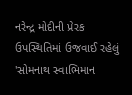નરેન્દ્ર મોદીની પ્રેરક ઉપસ્થિતિમાં ઉજવાઈ રહેલું 'સોમનાથ સ્વાભિમાન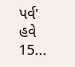પર્વ' હવે 15...